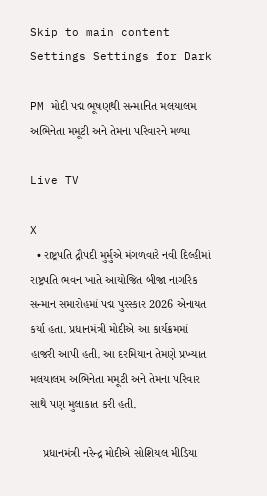Skip to main content
Settings Settings for Dark

PM મોદી પદ્મ ભૂષણથી સન્માનિત મલયાલમ અભિનેતા મમૂટી અને તેમના પરિવારને મળ્યા

Live TV

X
  • રાષ્ટ્રપતિ દ્રૌપદી મુર્મુએ મંગળવારે નવી દિલ્હીમાં રાષ્ટ્રપતિ ભવન ખાતે આયોજિત બીજા નાગરિક સન્માન સમારોહમાં પદ્મ પુરસ્કાર 2026 એનાયત કર્યા હતા. પ્રધાનમંત્રી મોદીએ આ કાર્યક્રમમાં હાજરી આપી હતી. આ દરમિયાન તેમણે પ્રખ્યાત મલયાલમ અભિનેતા મમૂટી અને તેમના પરિવાર સાથે પણ મુલાકાત કરી હતી.

    પ્રધાનમંત્રી નરેન્દ્ર મોદીએ સોશિયલ મીડિયા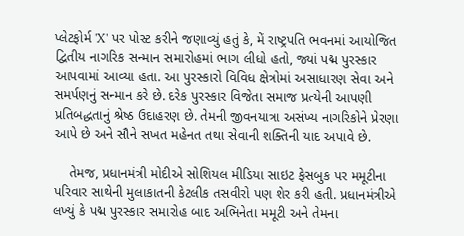પ્લેટફોર્મ 'X' પર પોસ્ટ કરીને જણાવ્યું હતું કે, મેં રાષ્ટ્રપતિ ભવનમાં આયોજિત દ્વિતીય નાગરિક સન્માન સમારોહમાં ભાગ લીધો હતો, જ્યાં પદ્મ પુરસ્કાર આપવામાં આવ્યા હતા. આ પુરસ્કારો વિવિધ ક્ષેત્રોમાં અસાધારણ સેવા અને સમર્પણનું સન્માન કરે છે. દરેક પુરસ્કાર વિજેતા સમાજ પ્રત્યેની આપણી પ્રતિબદ્ધતાનું શ્રેષ્ઠ ઉદાહરણ છે. તેમની જીવનયાત્રા અસંખ્ય નાગરિકોને પ્રેરણા આપે છે અને સૌને સખત મહેનત તથા સેવાની શક્તિની યાદ અપાવે છે.

    તેમજ, પ્રધાનમંત્રી મોદીએ સોશિયલ મીડિયા સાઇટ ફેસબુક પર મમૂટીના પરિવાર સાથેની મુલાકાતની કેટલીક તસવીરો પણ શેર કરી હતી. પ્રધાનમંત્રીએ લખ્યું કે પદ્મ પુરસ્કાર સમારોહ બાદ અભિનેતા મમૂટી અને તેમના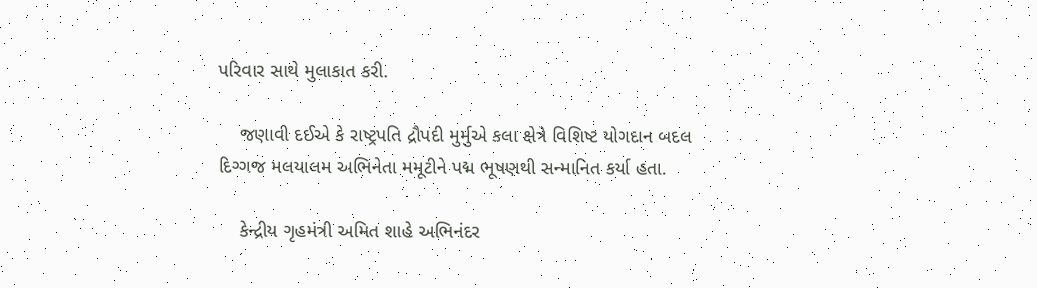પરિવાર સાથે મુલાકાત કરી.

    જણાવી દઈએ કે રાષ્ટ્રપતિ દ્રૌપદી મુર્મુએ કલા ક્ષેત્રે વિશિષ્ટ યોગદાન બદલ દિગ્ગજ મલયાલમ અભિનેતા મમૂટીને પદ્મ ભૂષણથી સન્માનિત કર્યા હતા.

    કેન્દ્રીય ગૃહમંત્રી અમિત શાહે અભિનંદર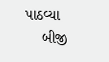પાઠવ્યા
    બીજી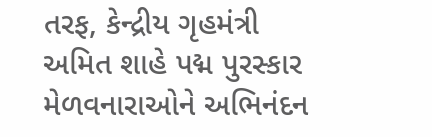તરફ, કેન્દ્રીય ગૃહમંત્રી અમિત શાહે પદ્મ પુરસ્કાર મેળવનારાઓને અભિનંદન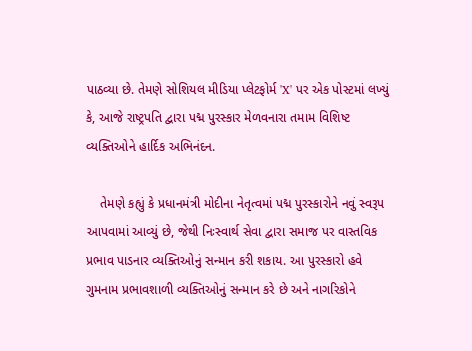પાઠવ્યા છે. તેમણે સોશિયલ મીડિયા પ્લેટફોર્મ 'X' પર એક પોસ્ટમાં લખ્યું કે, આજે રાષ્ટ્રપતિ દ્વારા પદ્મ પુરસ્કાર મેળવનારા તમામ વિશિષ્ટ વ્યક્તિઓને હાર્દિક અભિનંદન.

    તેમણે કહ્યું કે પ્રધાનમંત્રી મોદીના નેતૃત્વમાં પદ્મ પુરસ્કારોને નવું સ્વરૂપ આપવામાં આવ્યું છે, જેથી નિઃસ્વાર્થ સેવા દ્વારા સમાજ પર વાસ્તવિક પ્રભાવ પાડનાર વ્યક્તિઓનું સન્માન કરી શકાય. આ પુરસ્કારો હવે ગુમનામ પ્રભાવશાળી વ્યક્તિઓનું સન્માન કરે છે અને નાગરિકોને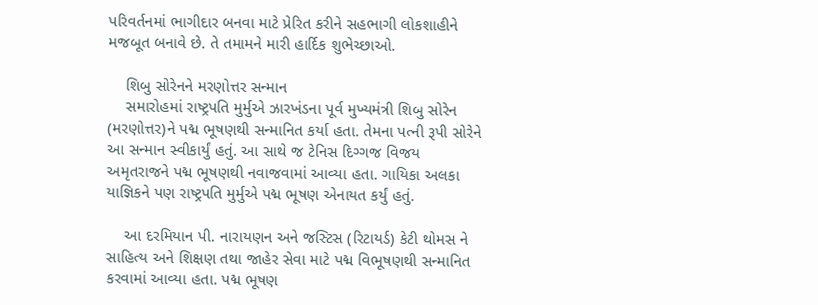પરિવર્તનમાં ભાગીદાર બનવા માટે પ્રેરિત કરીને સહભાગી લોકશાહીને મજબૂત બનાવે છે. તે તમામને મારી હાર્દિક શુભેચ્છાઓ.

    શિબુ સોરેનને મરણોત્તર સન્માન
    સમારોહમાં રાષ્ટ્રપતિ મુર્મુએ ઝારખંડના પૂર્વ મુખ્યમંત્રી શિબુ સોરેન (મરણોત્તર)ને પદ્મ ભૂષણથી સન્માનિત કર્યા હતા. તેમના પત્ની રૂપી સોરેને આ સન્માન સ્વીકાર્યું હતું. આ સાથે જ ટેનિસ દિગ્ગજ વિજય અમૃતરાજને પદ્મ ભૂષણથી નવાજવામાં આવ્યા હતા. ગાયિકા અલકા યાજ્ઞિકને પણ રાષ્ટ્રપતિ મુર્મુએ પદ્મ ભૂષણ એનાયત કર્યું હતું.

    આ દરમિયાન પી. નારાયણન અને જસ્ટિસ (રિટાયર્ડ) કેટી થોમસ ને સાહિત્ય અને શિક્ષણ તથા જાહેર સેવા માટે પદ્મ વિભૂષણથી સન્માનિત કરવામાં આવ્યા હતા. પદ્મ ભૂષણ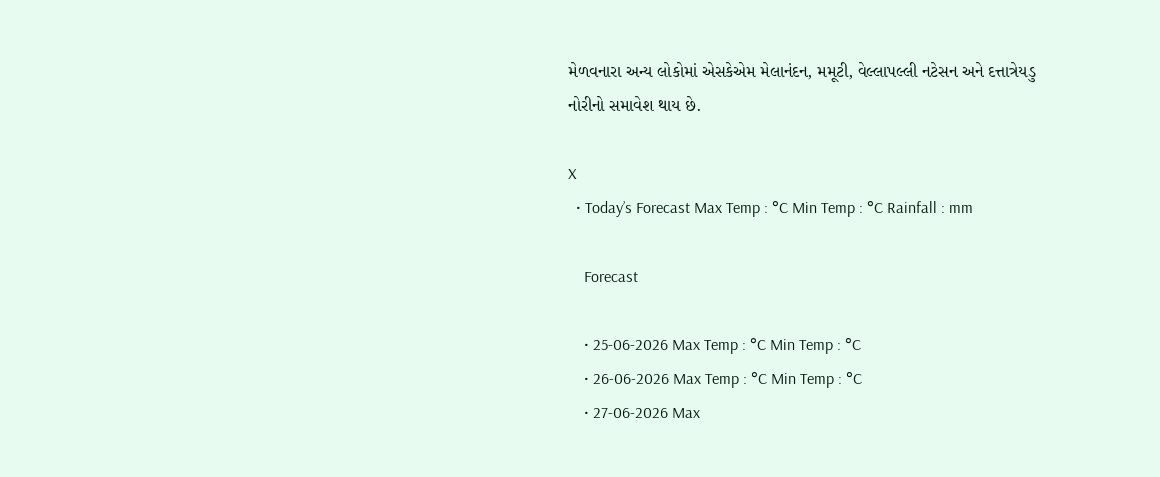મેળવનારા અન્ય લોકોમાં એસકેએમ મેલાનંદન, મમૂટી, વેલ્લાપલ્લી નટેસન અને દત્તાત્રેયડુ નોરીનો સમાવેશ થાય છે.

X
  • Today’s Forecast Max Temp : °C Min Temp : °C Rainfall : mm

    Forecast

    • 25-06-2026 Max Temp : °C Min Temp : °C
    • 26-06-2026 Max Temp : °C Min Temp : °C
    • 27-06-2026 Max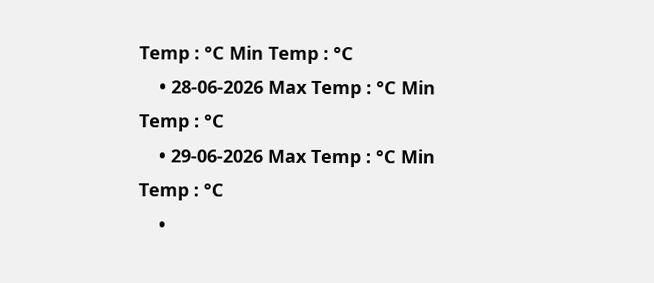Temp : °C Min Temp : °C
    • 28-06-2026 Max Temp : °C Min Temp : °C
    • 29-06-2026 Max Temp : °C Min Temp : °C
    •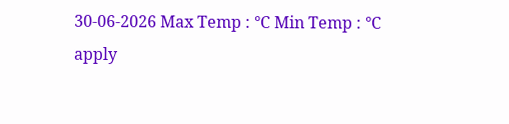30-06-2026 Max Temp : °C Min Temp : °C
apply